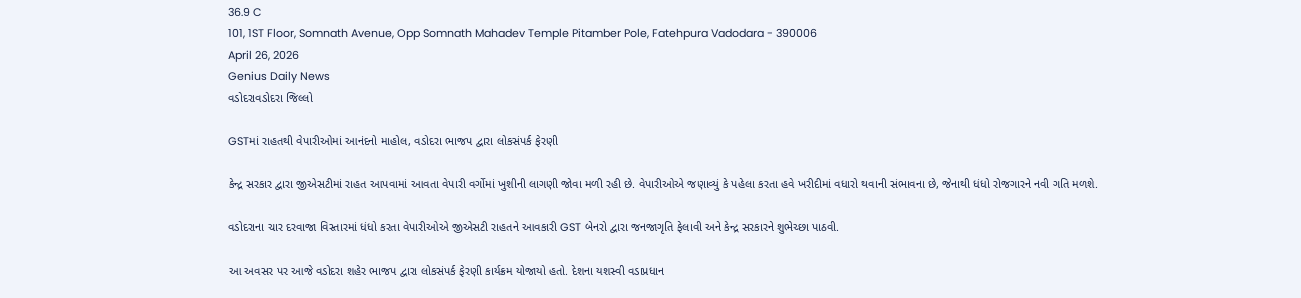36.9 C
101, 1ST Floor, Somnath Avenue, Opp Somnath Mahadev Temple Pitamber Pole, Fatehpura Vadodara - 390006
April 26, 2026
Genius Daily News
વડોદરાવડોદરા જિલ્લો

GSTમાં રાહતથી વેપારીઓમાં આનંદનો માહોલ, વડોદરા ભાજપ દ્વારા લોકસંપર્ક ફેરણી

કેન્દ્ર સરકાર દ્વારા જીએસટીમાં રાહત આપવામાં આવતા વેપારી વર્ગોમાં ખુશીની લાગણી જોવા મળી રહી છે. વેપારીઓએ જણાવ્યું કે પહેલા કરતા હવે ખરીદીમાં વધારો થવાની સંભાવના છે, જેનાથી ધંધો રોજગારને નવી ગતિ મળશે.

વડોદરાના ચાર દરવાજા વિસ્તારમાં ધંધો કરતા વેપારીઓએ જીએસટી રાહતને આવકારી GST બેનરો દ્વારા જનજાગૃતિ ફેલાવી અને કેન્દ્ર સરકારને શુભેચ્છા પાઠવી.

આ અવસર પર આજે વડોદરા શહેર ભાજપ દ્વારા લોકસંપર્ક ફેરણી કાર્યક્રમ યોજાયો હતો. દેશના યશસ્વી વડાપ્રધાન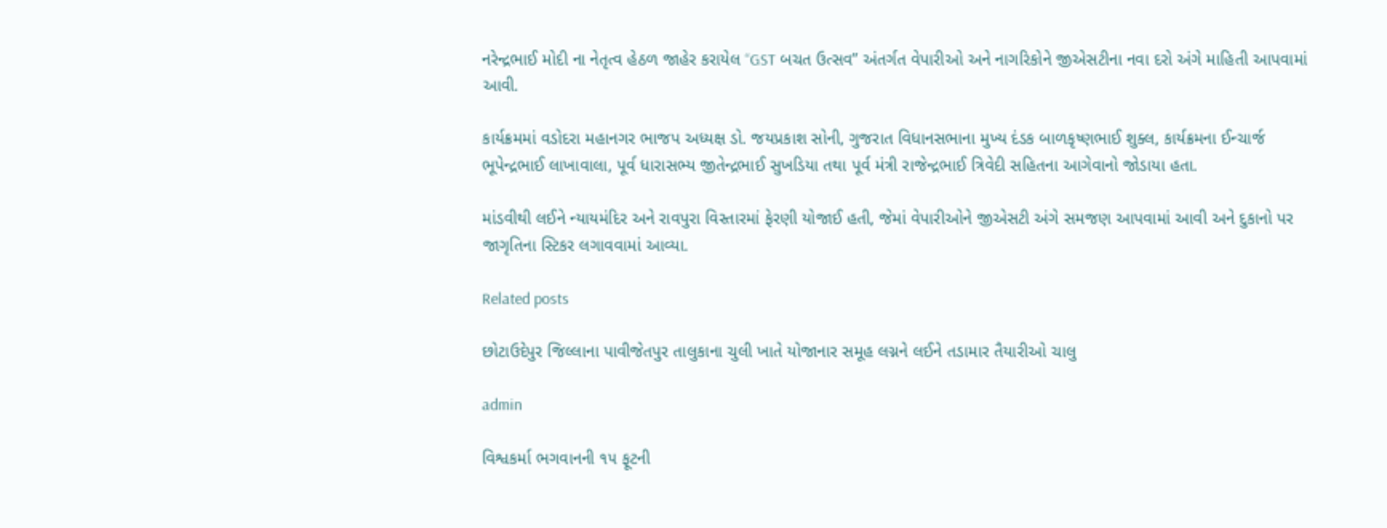નરેન્દ્રભાઈ મોદી ના નેતૃત્વ હેઠળ જાહેર કરાયેલ “GST બચત ઉત્સવ” અંતર્ગત વેપારીઓ અને નાગરિકોને જીએસટીના નવા દરો અંગે માહિતી આપવામાં આવી.

કાર્યક્રમમાં વડોદરા મહાનગર ભાજપ અધ્યક્ષ ડો. જયપ્રકાશ સોની, ગુજરાત વિધાનસભાના મુખ્ય દંડક બાળકૃષ્ણભાઈ શુક્લ, કાર્યક્રમના ઈન્ચાર્જ ભૂપેન્દ્રભાઈ લાખાવાલા, પૂર્વ ધારાસભ્ય જીતેન્દ્રભાઈ સુખડિયા તથા પૂર્વ મંત્રી રાજેન્દ્રભાઈ ત્રિવેદી સહિતના આગેવાનો જોડાયા હતા.

માંડવીથી લઈને ન્યાયમંદિર અને રાવપુરા વિસ્તારમાં ફેરણી યોજાઈ હતી, જેમાં વેપારીઓને જીએસટી અંગે સમજણ આપવામાં આવી અને દુકાનો પર જાગૃતિના સ્ટિકર લગાવવામાં આવ્યા.

Related posts

છોટાઉદેપુર જિલ્લાના પાવીજેતપુર તાલુકાના ચુલી ખાતે યોજાનાર સમૂહ લગ્નને લઈને તડામાર તૈયારીઓ ચાલુ

admin

વિશ્વકર્મા ભગવાનની ૧૫ ફૂટની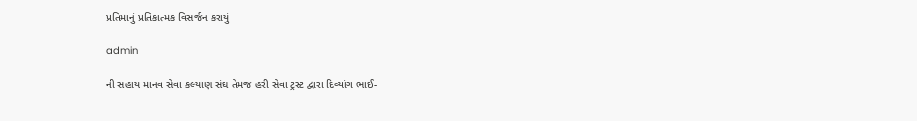પ્રતિમાનું પ્રતિકાત્મક વિસર્જન કરાયું

admin

ની સહાય માનવ સેવા કલ્યાણ સંઘ તેમજ હરી સેવા ટ્રસ્ટ દ્વારા દિવ્યાંગ ભાઈ-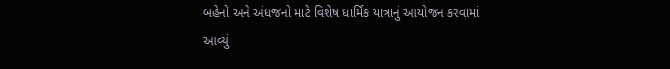બહેનો અને અંધજનો માટે વિશેષ ધાર્મિક યાત્રાનું આયોજન કરવામાં આવ્યું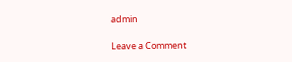admin

Leave a Comment